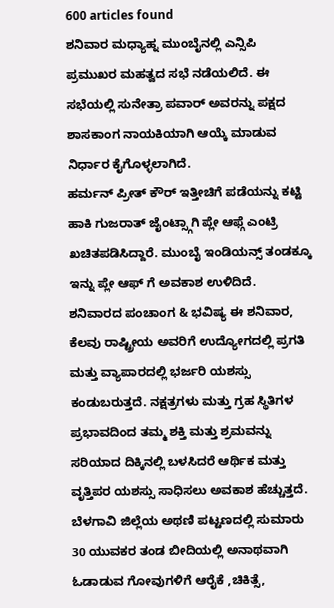600 articles found
ಶನಿವಾರ ಮಧ್ಯಾಹ್ನ ಮುಂಬೈನಲ್ಲಿ ಎನ್ಸಿಪಿ ಪ್ರಮುಖರ ಮಹತ್ವದ ಸಭೆ ನಡೆಯಲಿದೆ. ಈ ಸಭೆಯಲ್ಲಿ ಸುನೇತ್ರಾ ಪವಾರ್ ಅವರನ್ನು ಪಕ್ಷದ ಶಾಸಕಾಂಗ ನಾಯಕಿಯಾಗಿ ಆಯ್ಕೆ ಮಾಡುವ ನಿರ್ಧಾರ ಕೈಗೊಳ್ಳಲಾಗಿದೆ.
ಹರ್ಮನ್ ಪ್ರೀತ್ ಕೌರ್ ಇತ್ತೀಚಿಗೆ ಪಡೆಯನ್ನು ಕಟ್ಟಿ ಹಾಕಿ ಗುಜರಾತ್ ಜೈಂಟ್ಸ್ಗಾಗಿ ಪ್ಲೇ ಆಫ್ಗೆ ಎಂಟ್ರಿ ಖಚಿತಪಡಿಸಿದ್ದಾರೆ. ಮುಂಬೈ ಇಂಡಿಯನ್ಸ್ ತಂಡಕ್ಕೂ ಇನ್ನು ಪ್ಲೇ ಆಫ್ ಗೆ ಅವಕಾಶ ಉಳಿದಿದೆ.
ಶನಿವಾರದ ಪಂಚಾಂಗ & ಭವಿಷ್ಯ ಈ ಶನಿವಾರ, ಕೆಲವು ರಾಷ್ಟ್ರೀಯ ಅವರಿಗೆ ಉದ್ಯೋಗದಲ್ಲಿ ಪ್ರಗತಿ ಮತ್ತು ವ್ಯಾಪಾರದಲ್ಲಿ ಭರ್ಜರಿ ಯಶಸ್ಸು ಕಂಡುಬರುತ್ತದೆ. ನಕ್ಷತ್ರಗಳು ಮತ್ತು ಗ್ರಹ ಸ್ಥಿತಿಗಳ ಪ್ರಭಾವದಿಂದ ತಮ್ಮ ಶಕ್ತಿ ಮತ್ತು ಶ್ರಮವನ್ನು ಸರಿಯಾದ ದಿಕ್ಕಿನಲ್ಲಿ ಬಳಸಿದರೆ ಆರ್ಥಿಕ ಮತ್ತು ವೃತ್ತಿಪರ ಯಶಸ್ಸು ಸಾಧಿಸಲು ಅವಕಾಶ ಹೆಚ್ಚುತ್ತದೆ.
ಬೆಳಗಾವಿ ಜಿಲ್ಲೆಯ ಅಥಣಿ ಪಟ್ಟಣದಲ್ಲಿ ಸುಮಾರು 30 ಯುವಕರ ತಂಡ ಬೀದಿಯಲ್ಲಿ ಅನಾಥವಾಗಿ ಓಡಾಡುವ ಗೋವುಗಳಿಗೆ ಆರೈಕೆ ,ಚಿಕಿತ್ಸೆ,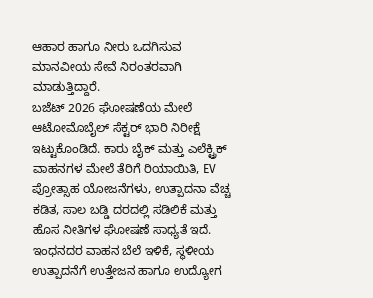ಆಹಾರ ಹಾಗೂ ನೀರು ಒದಗಿಸುವ ಮಾನವೀಯ ಸೇವೆ ನಿರಂತರವಾಗಿ ಮಾಡುತ್ತಿದ್ದಾರೆ.
ಬಜೆಟ್ 2026 ಘೋಷಣೆಯ ಮೇಲೆ ಆಟೋಮೊಬೈಲ್ ಸೆಕ್ಟರ್ ಭಾರಿ ನಿರೀಕ್ಷೆ ಇಟ್ಟುಕೊಂಡಿದೆ. ಕಾರು ಬೈಕ್ ಮತ್ತು ಎಲೆಕ್ಟ್ರಿಕ್ ವಾಹನಗಳ ಮೇಲೆ ತೆರಿಗೆ ರಿಯಾಯಿತಿ, EV ಪ್ರೋತ್ಸಾಹ ಯೋಜನೆಗಳು, ಉತ್ಪಾದನಾ ವೆಚ್ಚ ಕಡಿತ, ಸಾಲ ಬಡ್ಡಿ ದರದಲ್ಲಿ ಸಡಿಲಿಕೆ ಮತ್ತು ಹೊಸ ನೀತಿಗಳ ಘೋಷಣೆ ಸಾಧ್ಯತೆ ಇದೆ. ಇಂಧನದರ ವಾಹನ ಬೆಲೆ ಇಳಿಕೆ, ಸ್ಥಳೀಯ ಉತ್ಪಾದನೆಗೆ ಉತ್ತೇಜನ ಹಾಗೂ ಉದ್ಯೋಗ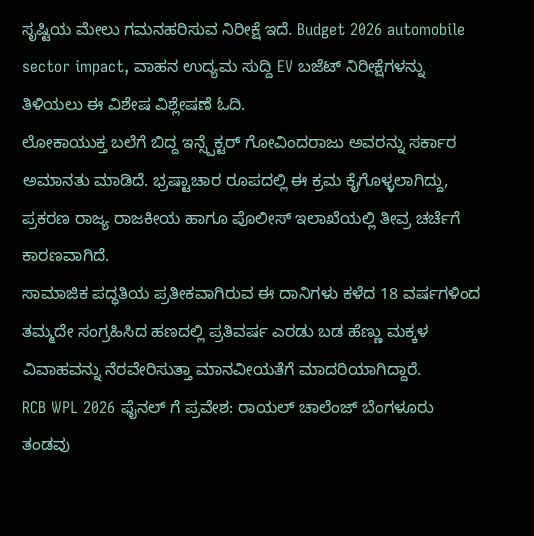ಸೃಷ್ಟಿಯ ಮೇಲು ಗಮನಹರಿಸುವ ನಿರೀಕ್ಷೆ ಇದೆ. Budget 2026 automobile sector impact, ವಾಹನ ಉದ್ಯಮ ಸುದ್ದಿ EV ಬಜೆಟ್ ನಿರೀಕ್ಷೆಗಳನ್ನು ತಿಳಿಯಲು ಈ ವಿಶೇಷ ವಿಶ್ಲೇಷಣೆ ಓದಿ.
ಲೋಕಾಯುಕ್ತ ಬಲೆಗೆ ಬಿದ್ದ ಇನ್ಸ್ಪೆಕ್ಟರ್ ಗೋವಿಂದರಾಜು ಅವರನ್ನು ಸರ್ಕಾರ ಅಮಾನತು ಮಾಡಿದೆ. ಭ್ರಷ್ಟಾಚಾರ ರೂಪದಲ್ಲಿ ಈ ಕ್ರಮ ಕೈಗೊಳ್ಳಲಾಗಿದ್ದು, ಪ್ರಕರಣ ರಾಜ್ಯ ರಾಜಕೀಯ ಹಾಗೂ ಪೊಲೀಸ್ ಇಲಾಖೆಯಲ್ಲಿ ತೀವ್ರ ಚರ್ಚೆಗೆ ಕಾರಣವಾಗಿದೆ.
ಸಾಮಾಜಿಕ ಪದ್ಧತಿಯ ಪ್ರತೀಕವಾಗಿರುವ ಈ ದಾನಿಗಳು ಕಳೆದ 18 ವರ್ಷಗಳಿಂದ ತಮ್ಮದೇ ಸಂಗ್ರಹಿಸಿದ ಹಣದಲ್ಲಿ ಪ್ರತಿವರ್ಷ ಎರಡು ಬಡ ಹೆಣ್ಣು ಮಕ್ಕಳ ವಿವಾಹವನ್ನು ನೆರವೇರಿಸುತ್ತಾ ಮಾನವೀಯತೆಗೆ ಮಾದರಿಯಾಗಿದ್ದಾರೆ.
RCB WPL 2026 ಫೈನಲ್ ಗೆ ಪ್ರವೇಶ: ರಾಯಲ್ ಚಾಲೆಂಜ್ ಬೆಂಗಳೂರು ತಂಡವು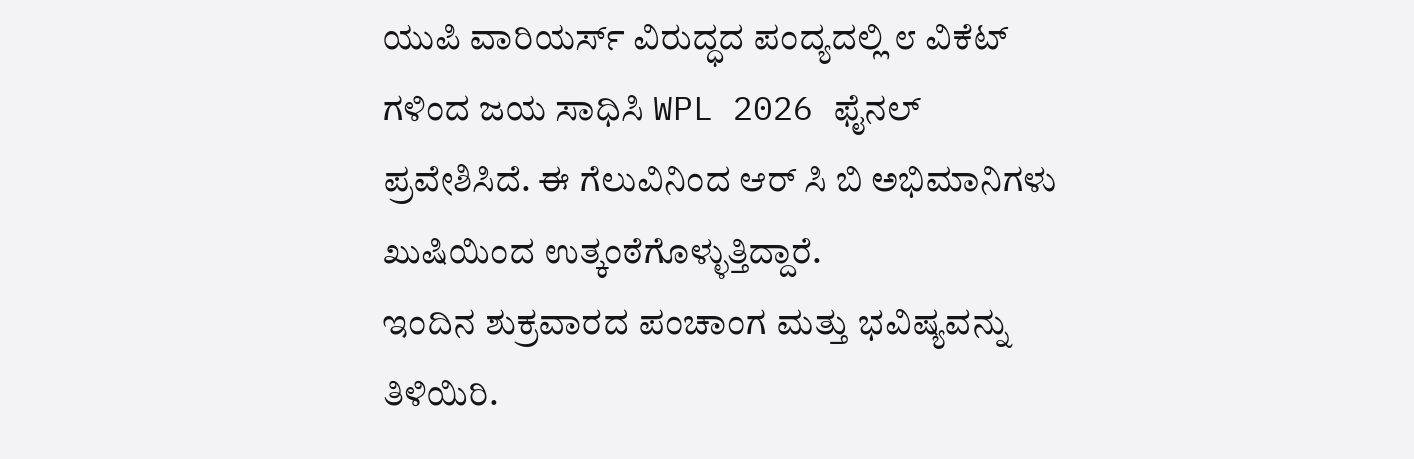ಯುಪಿ ವಾರಿಯರ್ಸ್ ವಿರುದ್ಧದ ಪಂದ್ಯದಲ್ಲಿ ೮ ವಿಕೆಟ್ ಗಳಿಂದ ಜಯ ಸಾಧಿಸಿ WPL 2026 ಫೈನಲ್ ಪ್ರವೇಶಿಸಿದೆ. ಈ ಗೆಲುವಿನಿಂದ ಆರ್ ಸಿ ಬಿ ಅಭಿಮಾನಿಗಳು ಖುಷಿಯಿಂದ ಉತ್ಕಂಠೆಗೊಳ್ಳುತ್ತಿದ್ದಾರೆ.
ಇಂದಿನ ಶುಕ್ರವಾರದ ಪಂಚಾಂಗ ಮತ್ತು ಭವಿಷ್ಯವನ್ನು ತಿಳಿಯಿರಿ.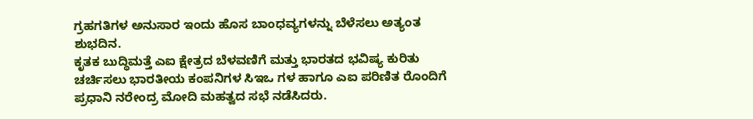ಗ್ರಹಗತಿಗಳ ಅನುಸಾರ ಇಂದು ಹೊಸ ಬಾಂಧವ್ಯಗಳನ್ನು ಬೆಳೆಸಲು ಅತ್ಯಂತ ಶುಭದಿನ.
ಕೃತಕ ಬುದ್ಧಿಮತ್ತೆ ಎಐ ಕ್ಷೇತ್ರದ ಬೆಳವಣಿಗೆ ಮತ್ತು ಭಾರತದ ಭವಿಷ್ಯ ಕುರಿತು ಚರ್ಚಿಸಲು ಭಾರತೀಯ ಕಂಪನಿಗಳ ಸಿಇಒ ಗಳ ಹಾಗೂ ಎಐ ಪರಿಣಿತ ರೊಂದಿಗೆ ಪ್ರಧಾನಿ ನರೇಂದ್ರ ಮೋದಿ ಮಹತ್ವದ ಸಭೆ ನಡೆಸಿದರು.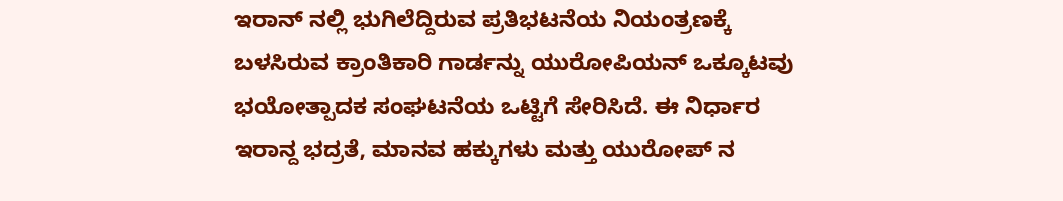ಇರಾನ್ ನಲ್ಲಿ ಭುಗಿಲೆದ್ದಿರುವ ಪ್ರತಿಭಟನೆಯ ನಿಯಂತ್ರಣಕ್ಕೆ ಬಳಸಿರುವ ಕ್ರಾಂತಿಕಾರಿ ಗಾರ್ಡನ್ನು ಯುರೋಪಿಯನ್ ಒಕ್ಕೂಟವು ಭಯೋತ್ಪಾದಕ ಸಂಘಟನೆಯ ಒಟ್ಟಿಗೆ ಸೇರಿಸಿದೆ. ಈ ನಿರ್ಧಾರ ಇರಾನ್ದ ಭದ್ರತೆ, ಮಾನವ ಹಕ್ಕುಗಳು ಮತ್ತು ಯುರೋಪ್ ನ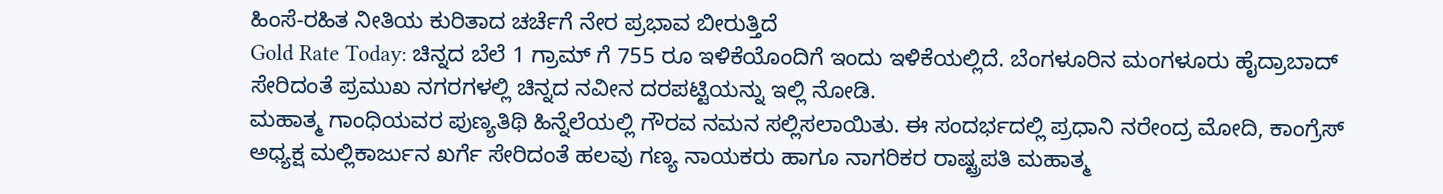ಹಿಂಸೆ‑ರಹಿತ ನೀತಿಯ ಕುರಿತಾದ ಚರ್ಚೆಗೆ ನೇರ ಪ್ರಭಾವ ಬೀರುತ್ತಿದೆ
Gold Rate Today: ಚಿನ್ನದ ಬೆಲೆ 1 ಗ್ರಾಮ್ ಗೆ 755 ರೂ ಇಳಿಕೆಯೊಂದಿಗೆ ಇಂದು ಇಳಿಕೆಯಲ್ಲಿದೆ. ಬೆಂಗಳೂರಿನ ಮಂಗಳೂರು ಹೈದ್ರಾಬಾದ್ ಸೇರಿದಂತೆ ಪ್ರಮುಖ ನಗರಗಳಲ್ಲಿ ಚಿನ್ನದ ನವೀನ ದರಪಟ್ಟಿಯನ್ನು ಇಲ್ಲಿ ನೋಡಿ.
ಮಹಾತ್ಮ ಗಾಂಧಿಯವರ ಪುಣ್ಯತಿಥಿ ಹಿನ್ನೆಲೆಯಲ್ಲಿ ಗೌರವ ನಮನ ಸಲ್ಲಿಸಲಾಯಿತು. ಈ ಸಂದರ್ಭದಲ್ಲಿ ಪ್ರಧಾನಿ ನರೇಂದ್ರ ಮೋದಿ, ಕಾಂಗ್ರೆಸ್ ಅಧ್ಯಕ್ಷ ಮಲ್ಲಿಕಾರ್ಜುನ ಖರ್ಗೆ ಸೇರಿದಂತೆ ಹಲವು ಗಣ್ಯ ನಾಯಕರು ಹಾಗೂ ನಾಗರಿಕರ ರಾಷ್ಟ್ರಪತಿ ಮಹಾತ್ಮ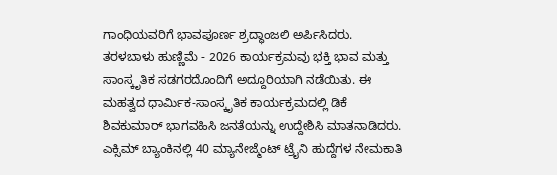ಗಾಂಧಿಯವರಿಗೆ ಭಾವಪೂರ್ಣ ಶ್ರದ್ಧಾಂಜಲಿ ಅರ್ಪಿಸಿದರು.
ತರಳಬಾಳು ಹುಣ್ಣಿಮೆ - 2026 ಕಾರ್ಯಕ್ರಮವು ಭಕ್ತಿ ಭಾವ ಮತ್ತು ಸಾಂಸ್ಕೃತಿಕ ಸಡಗರದೊಂದಿಗೆ ಅದ್ದೂರಿಯಾಗಿ ನಡೆಯಿತು. ಈ ಮಹತ್ವದ ಧಾರ್ಮಿಕ-ಸಾಂಸ್ಕೃತಿಕ ಕಾರ್ಯಕ್ರಮದಲ್ಲಿ ಡಿಕೆ ಶಿವಕುಮಾರ್ ಭಾಗವಹಿಸಿ ಜನತೆಯನ್ನು ಉದ್ದೇಶಿಸಿ ಮಾತನಾಡಿದರು.
ಎಕ್ಸಿಮ್ ಬ್ಯಾಂಕಿನಲ್ಲಿ 40 ಮ್ಯಾನೇಜ್ಮೆಂಟ್ ಟ್ರೈನಿ ಹುದ್ದೆಗಳ ನೇಮಕಾತಿ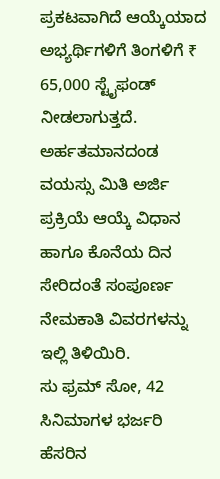ಪ್ರಕಟವಾಗಿದೆ ಆಯ್ಕೆಯಾದ ಅಭ್ಯರ್ಥಿಗಳಿಗೆ ತಿಂಗಳಿಗೆ ₹ 65,000 ಸ್ಟೈಫಂಡ್ ನೀಡಲಾಗುತ್ತದೆ. ಅರ್ಹತಮಾನದಂಡ ವಯಸ್ಸು ಮಿತಿ ಅರ್ಜಿ ಪ್ರಕ್ರಿಯೆ ಆಯ್ಕೆ ವಿಧಾನ ಹಾಗೂ ಕೊನೆಯ ದಿನ ಸೇರಿದಂತೆ ಸಂಪೂರ್ಣ ನೇಮಕಾತಿ ವಿವರಗಳನ್ನು ಇಲ್ಲಿ ತಿಳಿಯಿರಿ.
ಸು ಫ್ರಮ್ ಸೋ, 42 ಸಿನಿಮಾಗಳ ಭರ್ಜರಿ ಹೆಸರಿನ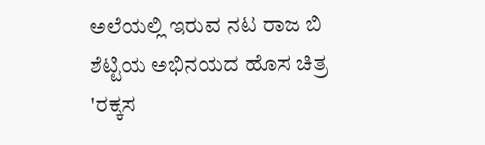ಅಲೆಯಲ್ಲಿ ಇರುವ ನಟ ರಾಜ ಬಿ ಶೆಟ್ಟಿಯ ಅಭಿನಯದ ಹೊಸ ಚಿತ್ರ 'ರಕ್ಕಸ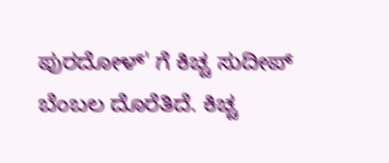ಪುರದೋಳ್' ಗೆ ಕಿಚ್ಚ ಸುದೀಪ್ ಬೆಂಬಲ ದೊರೆತಿದೆ. ಕಿಚ್ಚ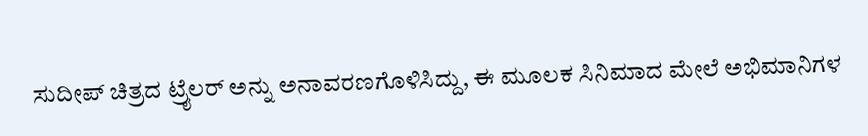ಸುದೀಪ್ ಚಿತ್ರದ ಟ್ರೈಲರ್ ಅನ್ನು ಅನಾವರಣಗೊಳಿಸಿದ್ದು, ಈ ಮೂಲಕ ಸಿನಿಮಾದ ಮೇಲೆ ಅಭಿಮಾನಿಗಳ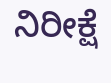ನಿರೀಕ್ಷೆ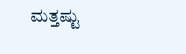ಮತ್ತಷ್ಟು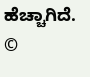ಹೆಚ್ಚಾಗಿದೆ.
©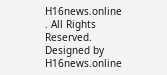H16news.online . All Rights Reserved. Designed by H16news.online